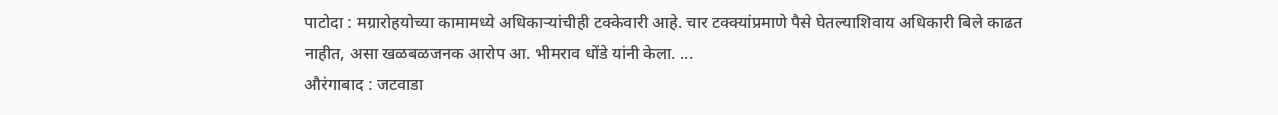पाटोदा : मग्रारोहयोच्या कामामध्ये अधिकाऱ्यांचीही टक्केवारी आहे. चार टक्क्यांप्रमाणे पैसे घेतल्याशिवाय अधिकारी बिले काढत नाहीत, असा खळबळजनक आरोप आ. भीमराव धोंडे यांनी केला. ...
औरंगाबाद : जटवाडा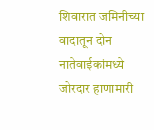शिवारात जमिनीच्या वादातून दोन नातेवाईकांमध्ये जोरदार हाणामारी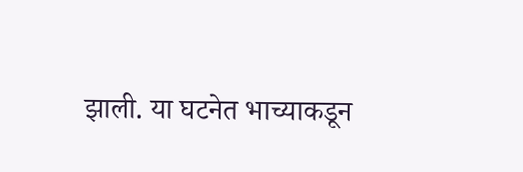झाली. या घटनेत भाच्याकडून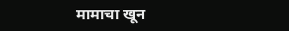मामाचा खून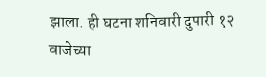झाला. ही घटना शनिवारी दुपारी १२ वाजेच्या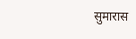सुमारास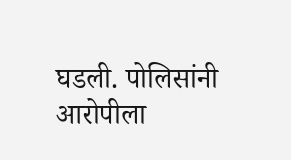घडली. पोलिसांनी आरोपीला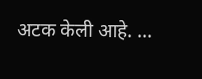अटक केली आहे. ...